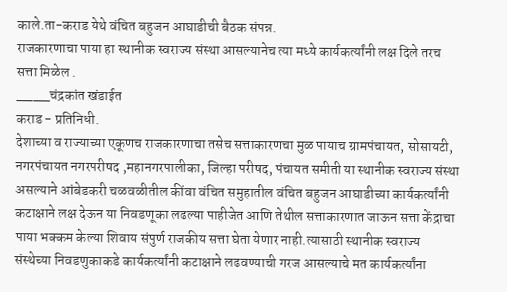काले.ता-कराड येथे वंचित बहुजन आघाडीची बैठक संपन्न.
राजकारणाचा पाया हा स्थानीक स्वराज्य संस्था आसल्यानेच त्या मध्ये कार्यकर्त्यांनी लक्ष दिले तरच सत्ता मिळेल .
____चंद्रकांत खंडाईत
कराड - प्रतिनिधी.
देशाच्या व राज्याच्या एकूणच राजकारणाचा तसेच सत्ताकारणचा मुळ पायाच ग्रामपंचायत, सोसायटी, नगरपंचायत नगरपरीषद ,महानगरपालीका, जिल्हा परीषद, पंचायत समीती या स्थानीक स्वराज्य संस्था असल्याने आंबेडकरी चळवळीतील कींवा वंचित समुहातील वंचित बहुजन आघाडीच्या कार्यकर्त्यांनी कटाक्षाने लक्ष देऊन या निवडणूका लढल्या पाहीजेत आणि तेथील सत्ताकारणात जाऊन सत्ता केंद्राचा पाया भक्कम केल्या शिवाय संपुर्ण राजकीय सत्ता घेता येणार नाही.त्यासाठी स्थानीक स्वराज्य संस्थेच्या निवडणुकाकडे कार्यकर्त्यांनी कटाक्षाने लढवण्याची गरज आसल्याचे मत कार्यकर्त्यांना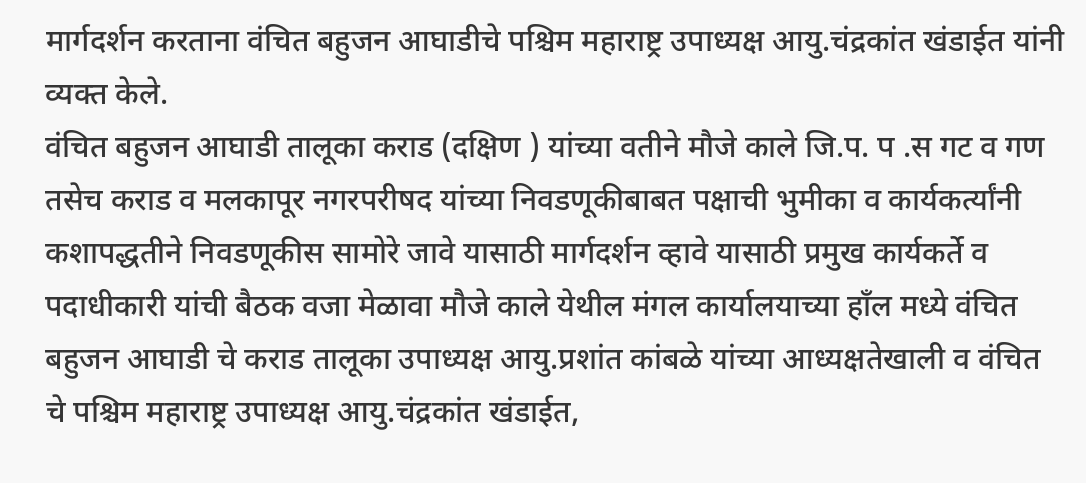मार्गदर्शन करताना वंचित बहुजन आघाडीचे पश्चिम महाराष्ट्र उपाध्यक्ष आयु.चंद्रकांत खंडाईत यांनी व्यक्त केले.
वंचित बहुजन आघाडी तालूका कराड (दक्षिण ) यांच्या वतीने मौजे काले जि.प. प .स गट व गण तसेच कराड व मलकापूर नगरपरीषद यांच्या निवडणूकीबाबत पक्षाची भुमीका व कार्यकर्त्यांनी कशापद्धतीने निवडणूकीस सामोरे जावे यासाठी मार्गदर्शन व्हावे यासाठी प्रमुख कार्यकर्ते व पदाधीकारी यांची बैठक वजा मेळावा मौजे काले येथील मंगल कार्यालयाच्या हाँल मध्ये वंचित बहुजन आघाडी चे कराड तालूका उपाध्यक्ष आयु.प्रशांत कांबळे यांच्या आध्यक्षतेखाली व वंचित चे पश्चिम महाराष्ट्र उपाध्यक्ष आयु.चंद्रकांत खंडाईत,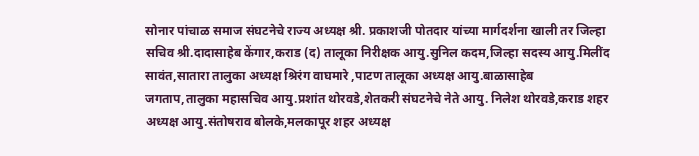सोनार पांचाळ समाज संघटनेचे राज्य अध्यक्ष श्री. प्रकाशजी पोतदार यांच्या मार्गदर्शना खाली तर जिल्हा सचिव श्री.दादासाहेब केंगार,कराड (द) तालूका निरीक्षक आयु.सुनिल कदम,जिल्हा सदस्य आयु.मिलींद सावंत,सातारा तालुका अध्यक्ष श्रिरंग वाघमारे ,पाटण तालूका अध्यक्ष आयु.बाळासाहेब जगताप,तालुका महासचिव आयु.प्रशांत थोरवडे,शेतकरी संघटनेचे नेते आयु. निलेश थोरवडे,कराड शहर अध्यक्ष आयु.संतोषराव बोलके,मलकापूर शहर अध्यक्ष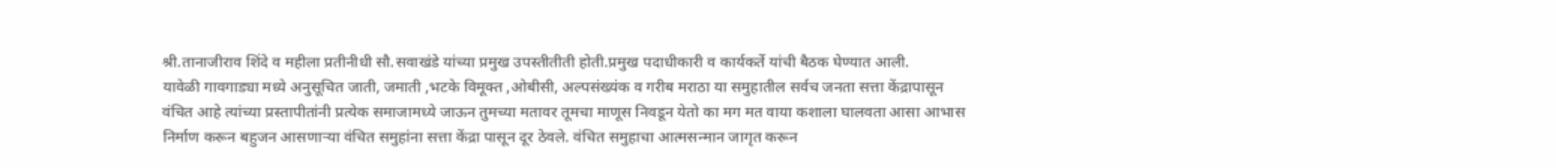श्री.तानाजीराव शिंदे व महीला प्रतीनीधी सौ.सवाखंडे यांच्या प्रमुख उपस्तीतीती होती.प्रमुख पदाधीकारी व कार्यकर्ते यांची बैठक घेण्यात आली.
यावेळी गावगाड्या मध्ये अनुसूचित जाती, जमाती ,भटके विमूक्त ,ओबीसी, अल्पसंख्यंक व गरीब मराठा या समुहातील सर्वच जनता सत्ता केंद्रापासून वंचित आहे त्यांच्या प्रस्तापीतांनी प्रत्येक समाजामध्ये जाऊन तुमच्या मतावर तूमचा माणूस निवडून येतो का मग मत वाया कशाला घालवता आसा आभास निर्माण करून बहुजन आसणाऱ्या वंचित समुहांना सत्ता केंद्रा पासून दूर ठेवले. वंचित समुहाचा आत्मसन्मान जागृत करून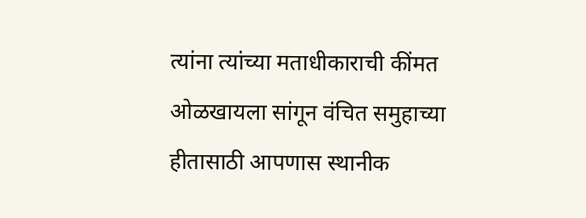त्यांना त्यांच्या मताधीकाराची कींमत ओळखायला सांगून वंचित समुहाच्या हीतासाठी आपणास स्थानीक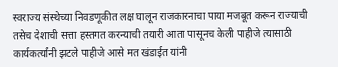स्वराज्य संस्थेच्या निवडणूकीत लक्ष घालून राजकारनाचा पाया मजबूत करून राज्याची तसेच देशाची सत्ता हस्तगत करन्याची तयारी आता पासूनच केली पाहीजे त्यासाठी कार्यकर्त्यांनी झटले पाहीजे आसे मत खंडाईत यांनी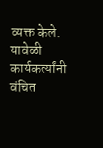व्यक्त केले.
यावेळी कार्यकर्त्यांनी वंचित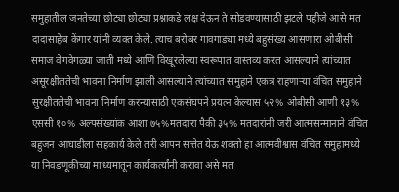समुहातील जनतेच्या छोट्या छोट्या प्रश्नाकडे लक्ष देऊन ते सोडवण्यासाठी झटले पहीजे आसे मत दादासाहेब केंगार यांनी व्यक्त केले. त्याच बरोबर गावगाड्या मध्ये बहुसंख्य आसणारा ओबीसी समाज वेगवेगळ्या जाती मध्ये आणि विखूरलेल्या स्वरूपात वास्तव्य करत आसल्याने त्यांच्यात असूरक्षीततेची भावना निर्माण झाली आसल्याने त्यांच्यात समुहाने एकत्र राहणाऱ्या वंचित समुहाने सुरक्षीततेची भावना निर्माण करन्यासाठी एकसंघपने प्रयत्न केल्यास ५२% ओबीसी आणी १३% एससी १०% अल्पसंख्यांक आशा ७५%मतदारा पैकी ३५% मतदारांनी जरी आत्मसन्मानाने वंचित बहुजन आघाडीला सहकार्य केले तरी आपन सत्तेत येऊ शक्तो हा आत्मवीश्वास वंचित समुहामध्ये या निवडणूकीच्या माध्यमातून कार्यकर्त्यांनी करावा असे मत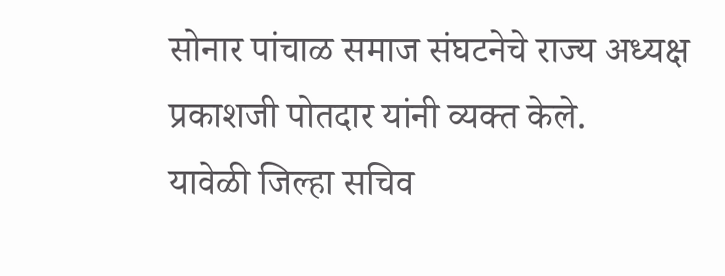सोनार पांचाळ समाज संघटनेचे राज्य अध्यक्ष प्रकाशजी पोतदार यांनी व्यक्त केले.
यावेळी जिल्हा सचिव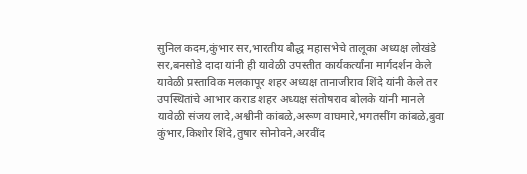सुनिल कदम,कुंभार सर,भारतीय बौद्ध महासभेचे तालूका अध्यक्ष लोखंडे सर,बनसोडे दादा यांनी ही यावेळी उपस्तीत कार्यकर्त्यांना मार्गदर्शन केले यावेळी प्रस्ताविक मलकापूर शहर अध्यक्ष तानाजीराव शिंदे यांनी केले तर उपस्थितांचे आभार कराड शहर अध्यक्ष संतोषराव बोलके यांनी मानले यावेळी संजय लादे,अश्वीनी कांबळे,अरूण वाघमारे,भगतसींग कांबळे,बुवा कुंभार,किशोर शिंदे,तुषार सोनोवने,अरवींद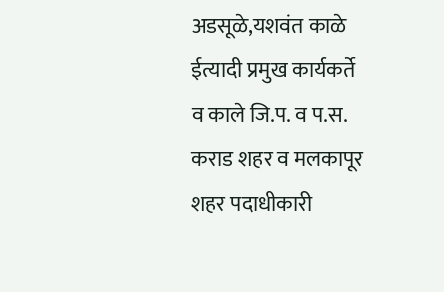अडसूळे,यशवंत काळे ईत्यादी प्रमुख कार्यकर्ते व काले जि.प. व प.स. कराड शहर व मलकापूर शहर पदाधीकारी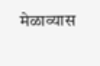मेळाव्यास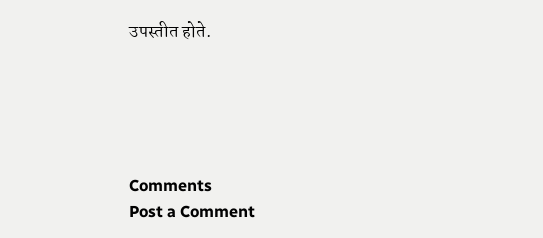उपस्तीत होते.





Comments
Post a Comment